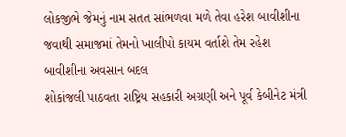લોકજીભે જેમનું નામ સતત સાંભળવા મળે તેવા હરેશ બાવીશીના જવાથી સમાજમાં તેમનો ખાલીપો કાયમ વર્તાશે તેમ રહેશ બાવીશીના અવસાન બદલ
શોકાંજલી પાઠવતા રાષ્ટ્રિય સહકારી અગ્રણી અને પૂર્વ કેબીનેટ મંત્રી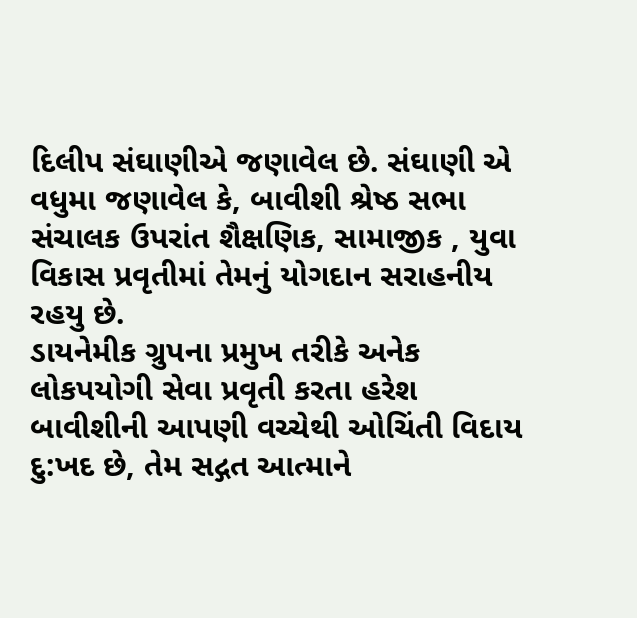દિલીપ સંઘાણીએ જણાવેલ છે. સંઘાણી એ વધુમા જણાવેલ કે, બાવીશી શ્રેષ્ઠ સભા
સંચાલક ઉપરાંત શૈક્ષણિક, સામાજીક , યુવા વિકાસ પ્રવૃતીમાં તેમનું યોગદાન સરાહનીય રહયુ છે.
ડાયનેમીક ગ્રુપના પ્રમુખ તરીકે અનેક લોકપયોગી સેવા પ્રવૃતી કરતા હરેશ બાવીશીની આપણી વચ્ચેથી ઓચિંતી વિદાય દુ:ખદ છે, તેમ સદ્ગત આત્માને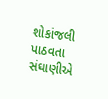શોકાંજલી પાઠવતા સંઘાણીએ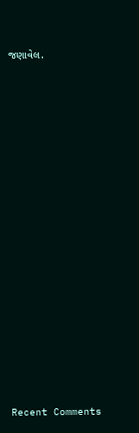જણાવેલ.
















Recent Comments